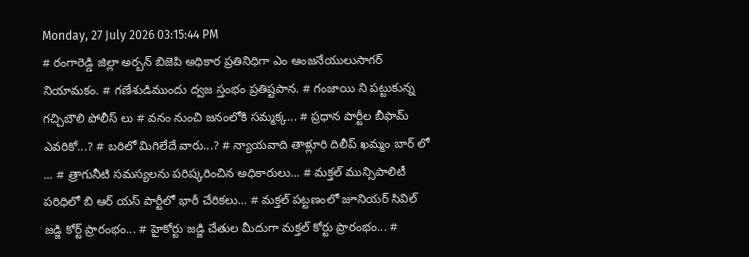Monday, 27 July 2026 03:15:44 PM
# రంగారెడ్డి జిల్లా అర్బన్ బిజెపి అధికార ప్రతినిధిగా ఎం ఆంజనేయులుసాగర్ నియామకం. # గణేశుడిముందు ద్వజ స్తంభం ప్రతిష్టపాన. # గంజాయి ని పట్టుకున్న గచ్చిబౌలి పోలీస్ లు # వనం నుంచి జనంలోకి సమ్మక్క... # ప్రధాన పార్టీల బీఫామ్ ఎవరికో...? # బరిలో మిగిలేదే వారు...? # న్యాయవాది తాళ్లూరి దిలీప్ ఖమ్మం బార్ లో ... # త్రాగునీటి సమస్యలను పరిష్కరించిన అధికారులు... # మక్తల్ మున్సిపాలిటీ పరిధిలో బి ఆర్ యస్ పార్టీలో భారీ చేరికలు... # మక్తల్ పట్టణంలో జూనియర్ సివిల్ జడ్జి కోర్ట్ ప్రారంభం... # హైకోర్టు జడ్జి చేతుల మీదుగా మక్తల్ కోర్టు ప్రారంభం... #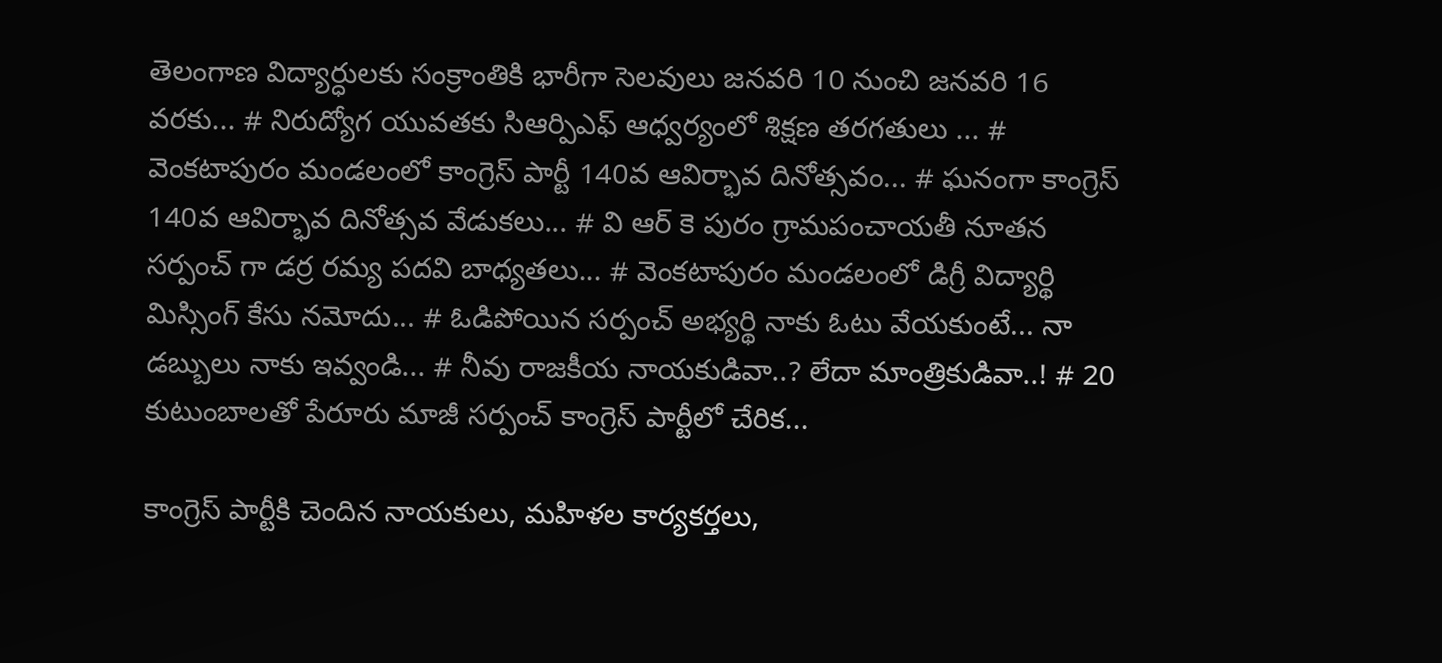తెలంగాణ విద్యార్ధులకు సంక్రాంతికి భారీగా సెలవులు జనవరి 10 నుంచి జనవరి 16 వరకు... # నిరుద్యోగ యువతకు సిఆర్పిఎఫ్ ఆధ్వర్యంలో శిక్షణ తరగతులు ... # వెంకటాపురం మండలంలో కాంగ్రెస్ పార్టీ 140వ ఆవిర్భావ దినోత్సవం... # ఘనంగా కాంగ్రెస్ 140వ ఆవిర్భావ దినోత్సవ వేడుకలు... # వి ఆర్ కె పురం గ్రామపంచాయతీ నూతన సర్పంచ్ గా డర్ర రమ్య పదవి బాధ్యతలు... # వెంకటాపురం మండలంలో డిగ్రీ విద్యార్థి మిస్సింగ్ కేసు నమోదు... # ఓడిపోయిన సర్పంచ్ అభ్యర్థి నాకు ఓటు వేయకుంటే... నా డబ్బులు నాకు ఇవ్వండి... # నీవు రాజకీయ నాయకుడివా..? లేదా మాంత్రికుడివా..! # 20 కుటుంబాలతో పేరూరు మాజీ సర్పంచ్ కాంగ్రెస్ పార్టీలో చేరిక...

కాంగ్రెస్ పార్టీకి చెందిన నాయకులు, మహిళల కార్యకర్తలు,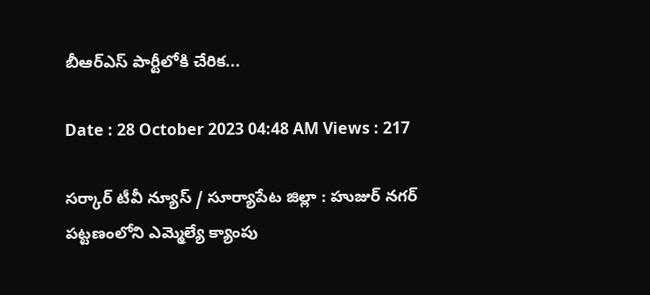బీఆర్ఎస్ పార్టీలోకి చేరిక...

Date : 28 October 2023 04:48 AM Views : 217

సర్కార్ టీవీ న్యూస్ / సూర్యాపేట జిల్లా : హుజుర్ నగర్ పట్టణంలోని ఎమ్మెల్యే క్యాంపు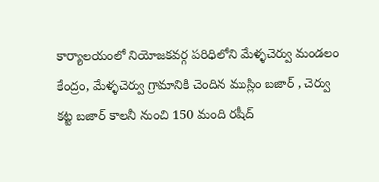కార్యాలయంలో నియోజకవర్గ పరిధిలోని మేళ్ళచెర్వు మండలం కేంద్రం, మేళ్ళచెర్వు గ్రామానికి చెందిన ముస్లిం బజార్ , చెర్వు కట్ట బజార్ కాలనీ నుంచి 150 మంది రషీద్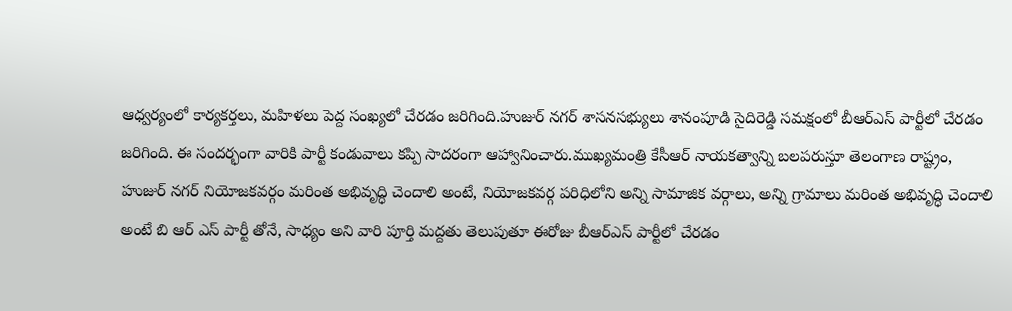ఆధ్వర్యంలో కార్యకర్తలు, మహిళలు పెద్ద సంఖ్యలో చేరడం జరిగింది.హుజుర్ నగర్ శాసనసభ్యులు శానంపూడి సైదిరెడ్డి సమక్షంలో బీఆర్ఎస్ పార్టీలో చేరడం జరిగింది. ఈ సందర్భంగా వారికి పార్టీ కండువాలు కప్పి సాదరంగా ఆహ్వానించారు.ముఖ్యమంత్రి కేసీఆర్ నాయకత్వాన్ని బలపరుస్తూ తెలంగాణ రాష్ట్రం, హుజుర్ నగర్ నియోజకవర్గం మరింత అభివృద్ధి చెందాలి అంటే, నియోజకవర్గ పరిధిలోని అన్ని సామాజిక వర్గాలు, అన్ని గ్రామాలు మరింత అభివృద్ధి చెందాలి అంటే బి ఆర్ ఎస్ పార్టీ తోనే, సాధ్యం అని వారి పూర్తి మద్దతు తెలుపుతూ ఈరోజు బీఆర్ఎస్ పార్టీలో చేరడం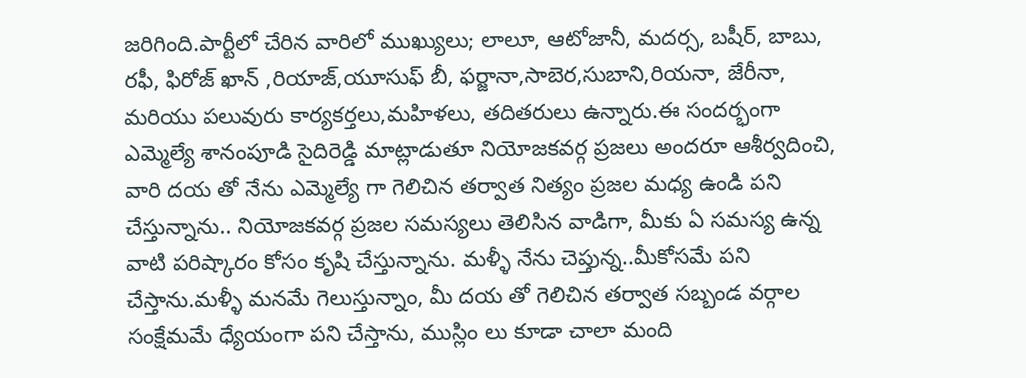జరిగింది.పార్టీలో చేరిన వారిలో ముఖ్యులు; లాలూ, ఆటోజానీ, మదర్స, బషీర్, బాబు, రఫీ, ఫిరోజ్ ఖాన్ ,రియాజ్,యూసుఫ్ బీ, ఫర్జానా,సాబెర,సుబాని,రియనా, జేరీనా, మరియు పలువురు కార్యకర్తలు,మహిళలు, తదితరులు ఉన్నారు.ఈ సందర్భంగా ఎమ్మెల్యే శానంపూడి సైదిరెడ్డి మాట్లాడుతూ నియోజకవర్గ ప్రజలు అందరూ ఆశీర్వదించి, వారి దయ తో నేను ఎమ్మెల్యే గా గెలిచిన తర్వాత నిత్యం ప్రజల మధ్య ఉండి పని చేస్తున్నాను.. నియోజకవర్గ ప్రజల సమస్యలు తెలిసిన వాడిగా, మీకు ఏ సమస్య ఉన్న వాటి పరిష్కారం కోసం కృషి చేస్తున్నాను. మళ్ళీ నేను చెప్తున్న..మీకోసమే పని చేస్తాను.మళ్ళీ మనమే గెలుస్తున్నాం, మీ దయ తో గెలిచిన తర్వాత సబ్బండ వర్గాల సంక్షేమమే ధ్యేయంగా పని చేస్తాను, ముస్లిం లు కూడా చాలా మంది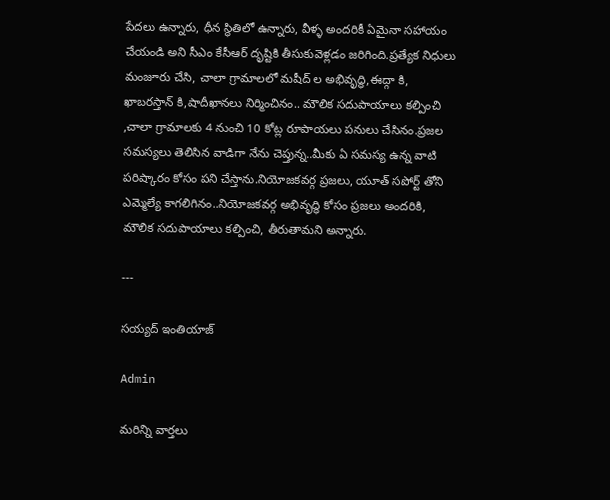పేదలు ఉన్నారు, ధీన స్థితిలో ఉన్నారు, వీళ్ళ అందరికీ ఏమైనా సహాయం చేయండి అని సీఎం కేసీఆర్ దృష్టికి తీసుకువెళ్లడం జరిగింది.ప్రత్యేక నిధులు మంజూరు చేసి, చాలా గ్రామాలలో మషీద్ ల అభివృద్ధి,ఈద్గా కి, ఖాబరస్తాన్ కి,షాదీఖానలు నిర్మించినం.. మౌలిక సదుపాయాలు కల్పించి ,చాలా గ్రామాలకు 4 నుంచి 10 కోట్ల రూపాయలు పనులు చేసినం.ప్రజల సమస్యలు తెలిసిన వాడిగా నేను చెప్తున్న..మీకు ఏ సమస్య ఉన్న వాటి పరిష్కారం కోసం పని చేస్తాను.నియోజకవర్గ ప్రజలు, యూత్ సపోర్ట్ తోని ఎమ్మెల్యే కాగలిగినం..నియోజకవర్గ అభివృద్ధి కోసం ప్రజలు అందరికి, మౌలిక సదుపాయాలు కల్పించి, తీరుతామని అన్నారు.

---

సయ్యద్ ఇంతియాజ్

Admin

మరిన్ని వార్తలు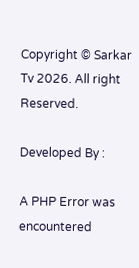Copyright © Sarkar Tv 2026. All right Reserved.

Developed By :

A PHP Error was encountered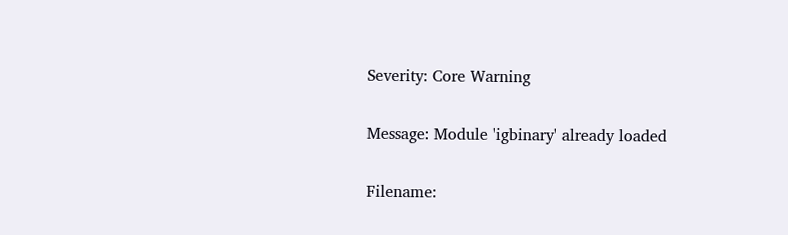Severity: Core Warning

Message: Module 'igbinary' already loaded

Filename: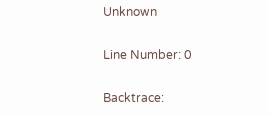Unknown

Line Number: 0

Backtrace: